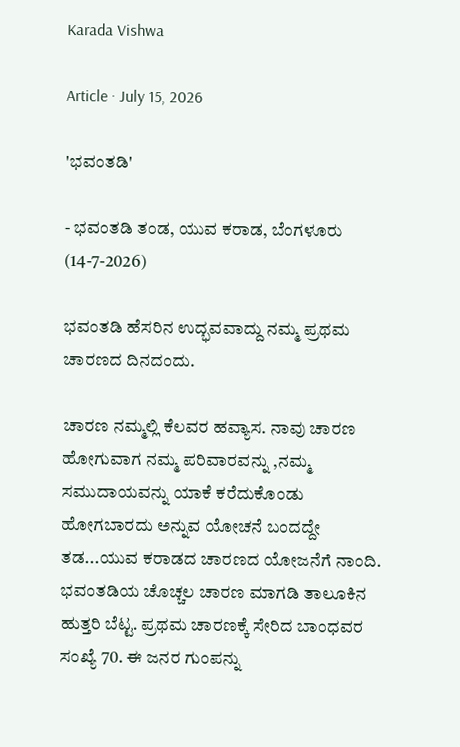Karada Vishwa

Article · July 15, 2026

'ಭವಂತಡಿ'

- ಭವಂತಡಿ ತಂಡ, ಯುವ ಕರಾಡ, ಬೆಂಗಳೂರು (14-7-2026)

ಭವಂತಡಿ ಹೆಸರಿನ ಉದ್ಭವವಾದ್ದು ನಮ್ಮ ಪ್ರಥಮ ಚಾರಣದ ದಿನದಂದು.

ಚಾರಣ ನಮ್ಮಲ್ಲಿ ಕೆಲವರ ಹವ್ಯಾಸ. ನಾವು ಚಾರಣ ಹೋಗುವಾಗ ನಮ್ಮ ಪರಿವಾರವನ್ನು ,ನಮ್ಮ ಸಮುದಾಯವನ್ನು ಯಾಕೆ ಕರೆದುಕೊಂಡು ಹೋಗಬಾರದು ಅನ್ನುವ ಯೋಚನೆ ಬಂದದ್ದೇ ತಡ...ಯುವ ಕರಾಡದ ಚಾರಣದ ಯೋಜನೆಗೆ ನಾಂದಿ. ಭವಂತಡಿಯ ಚೊಚ್ಚಲ ಚಾರಣ ಮಾಗಡಿ ತಾಲೂಕಿನ ಹುತ್ತರಿ ಬೆಟ್ಟ. ಪ್ರಥಮ ಚಾರಣಕ್ಕೆ ಸೇರಿದ ಬಾಂಧವರ ಸಂಖ್ಯೆ 70. ಈ ಜನರ ಗುಂಪನ್ನು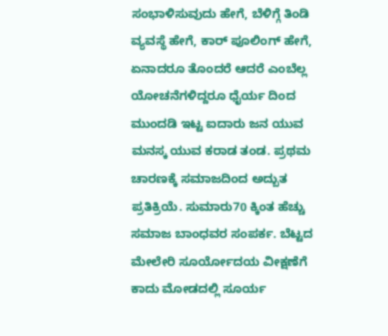ಸಂಭಾಳಿಸುವುದು ಹೇಗೆ, ಬೆಳಿಗ್ಗೆ ತಿಂಡಿ ವ್ಯವಸ್ಥೆ ಹೇಗೆ, ಕಾರ್ ಪೂಲಿಂಗ್ ಹೇಗೆ, ಏನಾದರೂ ತೊಂದರೆ ಆದರೆ ಎಂಬೆಲ್ಲ ಯೋಚನೆಗಳಿದ್ದರೂ ಧೈರ್ಯ ದಿಂದ ಮುಂದಡಿ ಇಟ್ಟ ಐದಾರು ಜನ ಯುವ ಮನಸ್ಕ ಯುವ ಕರಾಡ ತಂಡ. ಪ್ರಥಮ ಚಾರಣಕ್ಕೆ ಸಮಾಜದಿಂದ ಅದ್ಬುತ ಪ್ರತಿಕ್ರಿಯೆ. ಸುಮಾರು70 ಕ್ಕಿಂತ ಹೆಚ್ಚು ಸಮಾಜ ಬಾಂಧವರ ಸಂಪರ್ಕ. ಬೆಟ್ಟದ ಮೇಲೇರಿ ಸೂರ್ಯೋದಯ ವೀಕ್ಷಣೆಗೆ ಕಾದು ಮೋಡದಲ್ಲಿ ಸೂರ್ಯ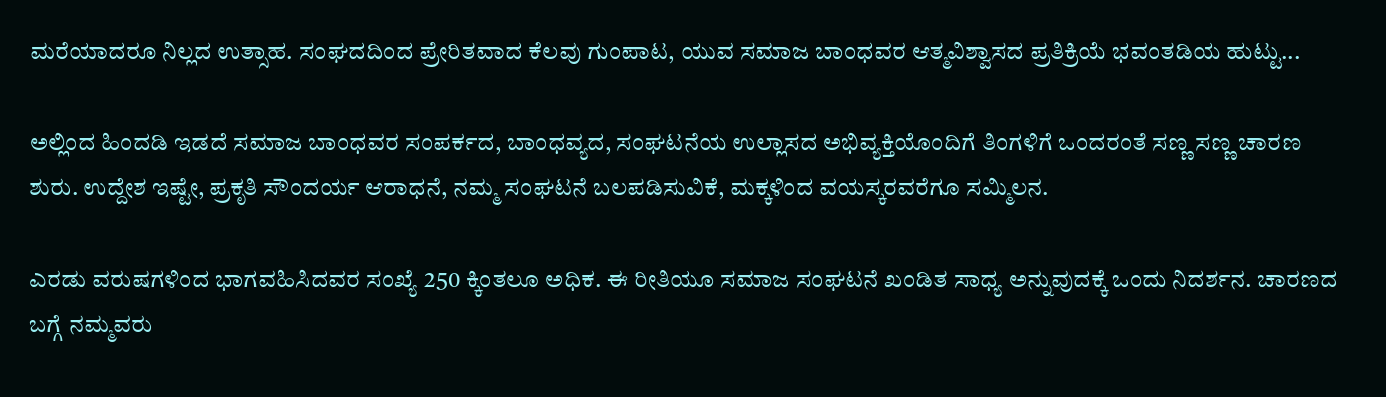ಮರೆಯಾದರೂ ನಿಲ್ಲದ ಉತ್ಸಾಹ. ಸಂಘದದಿಂದ ಪ್ರೇರಿತವಾದ ಕೆಲವು ಗುಂಪಾಟ, ಯುವ ಸಮಾಜ ಬಾಂಧವರ ಆತ್ಮವಿಶ್ವಾಸದ ಪ್ರತಿಕ್ರಿಯೆ ಭವಂತಡಿಯ ಹುಟ್ಟು...

ಅಲ್ಲಿಂದ ಹಿಂದಡಿ ಇಡದೆ ಸಮಾಜ ಬಾಂಧವರ ಸಂಪರ್ಕದ, ಬಾಂಧವ್ಯದ, ಸಂಘಟನೆಯ ಉಲ್ಲಾಸದ ಅಭಿವ್ಯಕ್ತಿಯೊಂದಿಗೆ ತಿಂಗಳಿಗೆ ಒಂದರಂತೆ ಸಣ್ಣ ಸಣ್ಣ ಚಾರಣ ಶುರು. ಉದ್ದೇಶ ಇಷ್ಟೇ, ಪ್ರಕೃತಿ ಸೌಂದರ್ಯ ಆರಾಧನೆ, ನಮ್ಮ ಸಂಘಟನೆ ಬಲಪಡಿಸುವಿಕೆ, ಮಕ್ಕಳಿಂದ ವಯಸ್ಕರವರೆಗೂ ಸಮ್ಮಿಲನ.

ಎರಡು ವರುಷಗಳಿಂದ ಭಾಗವಹಿಸಿದವರ ಸಂಖ್ಯೆ 250 ಕ್ಕಿಂತಲೂ ಅಧಿಕ. ಈ ರೀತಿಯೂ ಸಮಾಜ ಸಂಘಟನೆ ಖಂಡಿತ ಸಾಧ್ಯ ಅನ್ನುವುದಕ್ಕೆ ಒಂದು ನಿದರ್ಶನ. ಚಾರಣದ ಬಗ್ಗೆ ನಮ್ಮವರು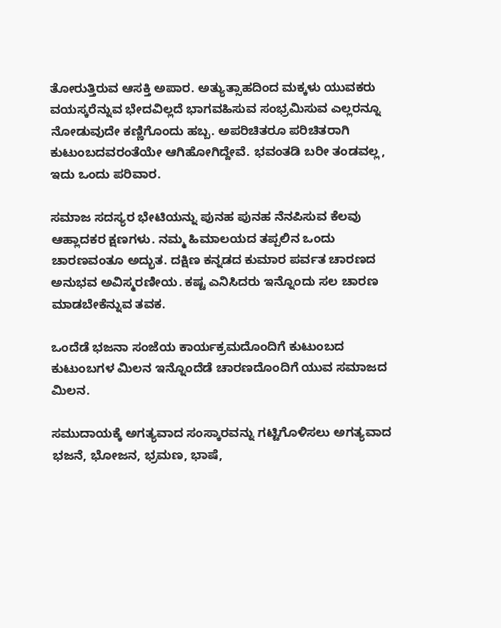ತೋರುತ್ತಿರುವ ಆಸಕ್ತಿ ಅಪಾರ. ಅತ್ಯುತ್ಸಾಹದಿಂದ ಮಕ್ಕಳು ಯುವಕರು ವಯಸ್ಕರೆನ್ನುವ ಭೇದವಿಲ್ಲದೆ ಭಾಗವಹಿಸುವ ಸಂಭ್ರಮಿಸುವ ಎಲ್ಲರನ್ನೂ ನೋಡುವುದೇ ಕಣ್ಣಿಗೊಂದು ಹಬ್ಬ. ಅಪರಿಚಿತರೂ ಪರಿಚಿತರಾಗಿ ಕುಟುಂಬದವರಂತೆಯೇ ಆಗಿಹೋಗಿದ್ದೇವೆ. ಭವಂತಡಿ ಬರೀ ತಂಡವಲ್ಲ, ಇದು ಒಂದು ಪರಿವಾರ.

ಸಮಾಜ ಸದಸ್ಯರ ಭೇಟಿಯನ್ನು ಪುನಹ ಪುನಹ ನೆನಪಿಸುವ ಕೆಲವು ಆಹ್ಲಾದಕರ ಕ್ಷಣಗಳು. ನಮ್ಮ ಹಿಮಾಲಯದ ತಪ್ಪಲಿನ ಒಂದು ಚಾರಣವಂತೂ ಅದ್ಭುತ. ದಕ್ಷಿಣ ಕನ್ನಡದ ಕುಮಾರ ಪರ್ವತ ಚಾರಣದ ಅನುಭವ ಅವಿಸ್ಮರಣೀಯ. ಕಷ್ಟ ಎನಿಸಿದರು ಇನ್ನೊಂದು ಸಲ ಚಾರಣ ಮಾಡಬೇಕೆನ್ನುವ ತವಕ.

ಒಂದೆಡೆ ಭಜನಾ ಸಂಜೆಯ ಕಾರ್ಯಕ್ರಮದೊಂದಿಗೆ ಕುಟುಂಬದ ಕುಟುಂಬಗಳ ಮಿಲನ ಇನ್ನೊಂದೆಡೆ ಚಾರಣದೊಂದಿಗೆ ಯುವ ಸಮಾಜದ ಮಿಲನ.

ಸಮುದಾಯಕ್ಕೆ ಅಗತ್ಯವಾದ ಸಂಸ್ಕಾರವನ್ನು ಗಟ್ಟಿಗೊಳಿಸಲು ಅಗತ್ಯವಾದ ಭಜನೆ, ಭೋಜನ, ಭ್ರಮಣ, ಭಾಷೆ,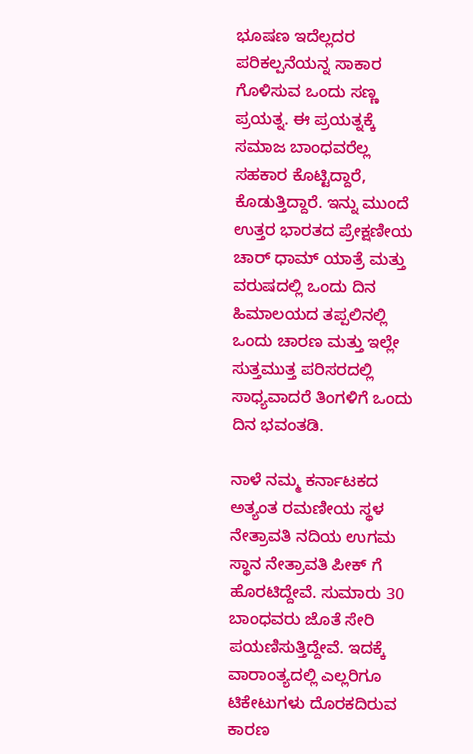ಭೂಷಣ ಇದೆಲ್ಲದರ ಪರಿಕಲ್ಪನೆಯನ್ನ ಸಾಕಾರ ಗೊಳಿಸುವ ಒಂದು ಸಣ್ಣ ಪ್ರಯತ್ನ. ಈ ಪ್ರಯತ್ನಕ್ಕೆ ಸಮಾಜ ಬಾಂಧವರೆಲ್ಲ ಸಹಕಾರ ಕೊಟ್ಟಿದ್ದಾರೆ, ಕೊಡುತ್ತಿದ್ದಾರೆ. ಇನ್ನು ಮುಂದೆ ಉತ್ತರ ಭಾರತದ ಪ್ರೇಕ್ಷಣೀಯ ಚಾರ್ ಧಾಮ್ ಯಾತ್ರೆ ಮತ್ತು ವರುಷದಲ್ಲಿ ಒಂದು ದಿನ ಹಿಮಾಲಯದ ತಪ್ಪಲಿನಲ್ಲಿ ಒಂದು ಚಾರಣ ಮತ್ತು ಇಲ್ಲೇ ಸುತ್ತಮುತ್ತ ಪರಿಸರದಲ್ಲಿ ಸಾಧ್ಯವಾದರೆ ತಿಂಗಳಿಗೆ ಒಂದು ದಿನ ಭವಂತಡಿ.

ನಾಳೆ ನಮ್ಮ ಕರ್ನಾಟಕದ ಅತ್ಯಂತ ರಮಣೀಯ ಸ್ಥಳ ನೇತ್ರಾವತಿ ನದಿಯ ಉಗಮ ಸ್ಥಾನ ನೇತ್ರಾವತಿ ಪೀಕ್ ಗೆ ಹೊರಟಿದ್ದೇವೆ. ಸುಮಾರು 30 ಬಾಂಧವರು ಜೊತೆ ಸೇರಿ ಪಯಣಿಸುತ್ತಿದ್ದೇವೆ. ಇದಕ್ಕೆ ವಾರಾಂತ್ಯದಲ್ಲಿ ಎಲ್ಲರಿಗೂ ಟಿಕೇಟುಗಳು ದೊರಕದಿರುವ ಕಾರಣ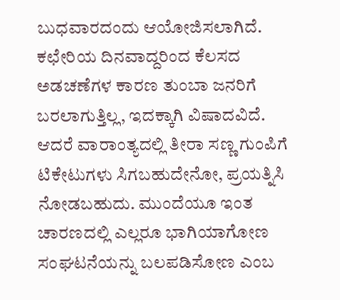ಬುಧವಾರದಂದು ಆಯೋಜಿಸಲಾಗಿದೆ. ಕಛೇರಿಯ ದಿನವಾದ್ದರಿಂದ ಕೆಲಸದ ಅಡಚಣೆಗಳ ಕಾರಣ ತುಂಬಾ ಜನರಿಗೆ ಬರಲಾಗುತ್ತಿಲ್ಲ, ಇದಕ್ಕಾಗಿ ವಿಷಾದವಿದೆ. ಆದರೆ ವಾರಾಂತ್ಯದಲ್ಲಿ ತೀರಾ ಸಣ್ಣ ಗುಂಪಿಗೆ ಟಿಕೇಟುಗಳು ಸಿಗಬಹುದೇನೋ, ಪ್ರಯತ್ನಿಸಿ ನೋಡಬಹುದು. ಮುಂದೆಯೂ ಇಂತ ಚಾರಣದಲ್ಲಿ ಎಲ್ಲರೂ ಭಾಗಿಯಾಗೋಣ ಸಂಘಟನೆಯನ್ನು ಬಲಪಡಿಸೋಣ ಎಂಬ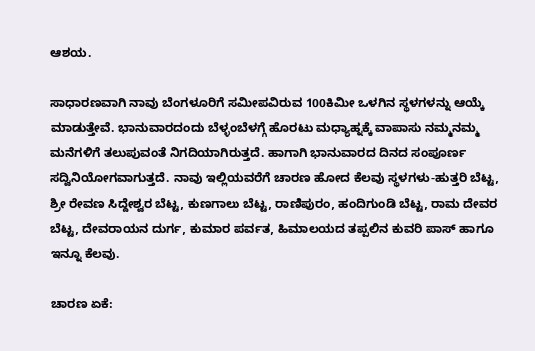ಆಶಯ.

ಸಾಧಾರಣವಾಗಿ ನಾವು ಬೆಂಗಳೂರಿಗೆ ಸಮೀಪವಿರುವ 100ಕಿಮೀ ಒಳಗಿನ ಸ್ಥಳಗಳನ್ನು ಆಯ್ಕೆ ಮಾಡುತ್ತೇವೆ. ಭಾನುವಾರದಂದು ಬೆಳ್ಳಂಬೆಳಗ್ಗೆ ಹೊರಟು ಮಧ್ಯಾಹ್ನಕ್ಕೆ ವಾಪಾಸು ನಮ್ಮನಮ್ಮ ಮನೆಗಳಿಗೆ ತಲುಪುವಂತೆ ನಿಗದಿಯಾಗಿರುತ್ತದೆ. ಹಾಗಾಗಿ ಭಾನುವಾರದ ದಿನದ ಸಂಪೂರ್ಣ ಸದ್ವಿನಿಯೋಗವಾಗುತ್ತದೆ. ನಾವು ಇಲ್ಲಿಯವರೆಗೆ ಚಾರಣ ಹೋದ ಕೆಲವು ಸ್ಥಳಗಳು-ಹುತ್ತರಿ ಬೆಟ್ಟ, ಶ್ರೀ ರೇವಣ ಸಿದ್ದೇಶ್ವರ ಬೆಟ್ಟ, ಕುಣಗಾಲು ಬೆಟ್ಟ, ರಾಣಿಪುರಂ, ಹಂದಿಗುಂಡಿ ಬೆಟ್ಟ, ರಾಮ ದೇವರ ಬೆಟ್ಟ, ದೇವರಾಯನ ದುರ್ಗ, ಕುಮಾರ ಪರ್ವತ, ಹಿಮಾಲಯದ ತಪ್ಪಲಿನ ಕುವರಿ ಪಾಸ್ ಹಾಗೂ ಇನ್ನೂ ಕೆಲವು.

ಚಾರಣ ಏಕೆ: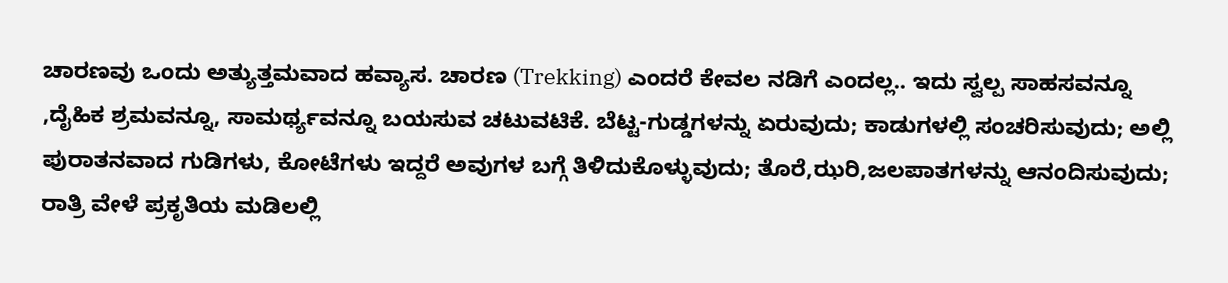ಚಾರಣವು ಒಂದು ಅತ್ಯುತ್ತಮವಾದ ಹವ್ಯಾಸ. ಚಾರಣ (Trekking) ಎಂದರೆ ಕೇವಲ ನಡಿಗೆ ಎಂದಲ್ಲ.. ಇದು ಸ್ವಲ್ಪ ಸಾಹಸವನ್ನೂ ,ದೈಹಿಕ ಶ್ರಮವನ್ನೂ, ಸಾಮರ್ಥ್ಯವನ್ನೂ ಬಯಸುವ ಚಟುವಟಿಕೆ. ಬೆಟ್ಟ-ಗುಡ್ಡಗಳನ್ನು ಏರುವುದು; ಕಾಡುಗಳಲ್ಲಿ ಸಂಚರಿಸುವುದು; ಅಲ್ಲಿ ಪುರಾತನವಾದ ಗುಡಿಗಳು, ಕೋಟೆಗಳು ಇದ್ದರೆ ಅವುಗಳ ಬಗ್ಗೆ ತಿಳಿದುಕೊಳ್ಳುವುದು; ತೊರೆ,ಝರಿ,ಜಲಪಾತಗಳನ್ನು ಆನಂದಿಸುವುದು; ರಾತ್ರಿ ವೇಳೆ ಪ್ರಕೃತಿಯ ಮಡಿಲಲ್ಲಿ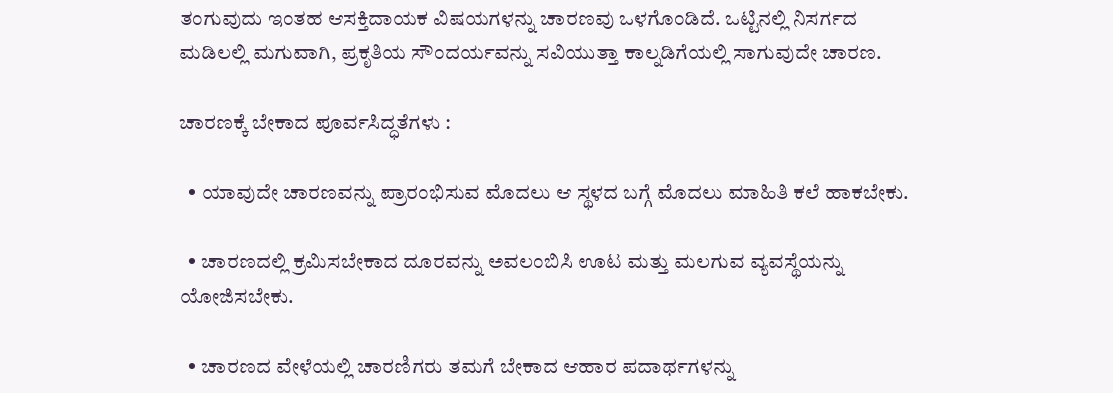ತಂಗುವುದು ಇಂತಹ ಆಸಕ್ತಿದಾಯಕ ವಿಷಯಗಳನ್ನು ಚಾರಣವು ಒಳಗೊಂಡಿದೆ. ಒಟ್ಟಿನಲ್ಲಿ ನಿಸರ್ಗದ ಮಡಿಲಲ್ಲಿ ಮಗುವಾಗಿ, ಪ್ರಕೃತಿಯ ಸೌಂದರ್ಯವನ್ನು ಸವಿಯುತ್ತಾ ಕಾಲ್ನಡಿಗೆಯಲ್ಲಿ ಸಾಗುವುದೇ ಚಾರಣ.

ಚಾರಣಕ್ಕೆ ಬೇಕಾದ ಪೂರ್ವಸಿದ್ಧತೆಗಳು :

  • ಯಾವುದೇ ಚಾರಣವನ್ನು ಪ್ರಾರಂಭಿಸುವ ಮೊದಲು ಆ ಸ್ಥಳದ ಬಗ್ಗೆ ಮೊದಲು ಮಾಹಿತಿ ಕಲೆ ಹಾಕಬೇಕು.

  • ಚಾರಣದಲ್ಲಿ ಕ್ರಮಿಸಬೇಕಾದ ದೂರವನ್ನು ಅವಲಂಬಿಸಿ ಊಟ ಮತ್ತು ಮಲಗುವ ವ್ಯವಸ್ಥೆಯನ್ನು ಯೋಜಿಸಬೇಕು.

  • ಚಾರಣದ ವೇಳೆಯಲ್ಲಿ ಚಾರಣಿಗರು ತಮಗೆ ಬೇಕಾದ ಆಹಾರ ಪದಾರ್ಥಗಳನ್ನು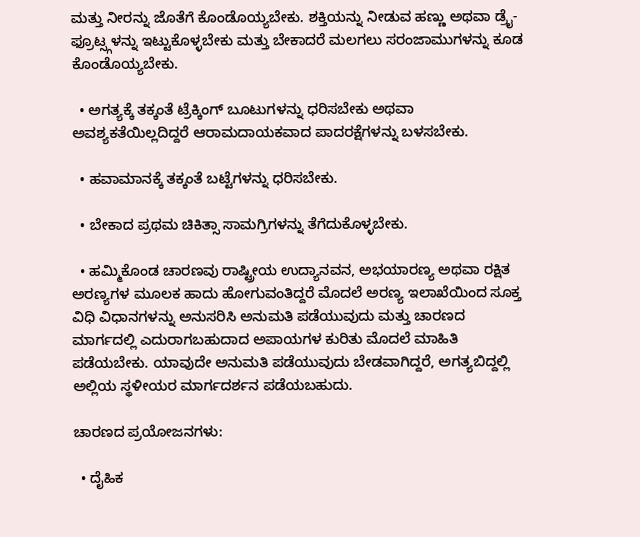ಮತ್ತು ನೀರನ್ನು ಜೊತೆಗೆ ಕೊಂಡೊಯ್ಯಬೇಕು. ಶಕ್ತಿಯನ್ನು ನೀಡುವ ಹಣ್ಣು ಅಥವಾ ಡ್ರೈ-ಫ್ರೂಟ್ಸ್ಗಳನ್ನು ಇಟ್ಟುಕೊಳ್ಳಬೇಕು ಮತ್ತು ಬೇಕಾದರೆ ಮಲಗಲು ಸರಂಜಾಮುಗಳನ್ನು ಕೂಡ ಕೊಂಡೊಯ್ಯಬೇಕು.

  • ಅಗತ್ಯಕ್ಕೆ ತಕ್ಕಂತೆ ಟ್ರೆಕ್ಕಿಂಗ್ ಬೂಟುಗಳನ್ನು ಧರಿಸಬೇಕು ಅಥವಾ ಅವಶ್ಯಕತೆಯಿಲ್ಲದಿದ್ದರೆ ಆರಾಮದಾಯಕವಾದ ಪಾದರಕ್ಷೆಗಳನ್ನು ಬಳಸಬೇಕು.

  • ಹವಾಮಾನಕ್ಕೆ ತಕ್ಕಂತೆ ಬಟ್ಟೆಗಳನ್ನು ಧರಿಸಬೇಕು.

  • ಬೇಕಾದ ಪ್ರಥಮ ಚಿಕಿತ್ಸಾ ಸಾಮಗ್ರಿಗಳನ್ನು ತೆಗೆದುಕೊಳ್ಳಬೇಕು.

  • ಹಮ್ಮಿಕೊಂಡ ಚಾರಣವು ರಾಷ್ಟ್ರೀಯ ಉದ್ಯಾನವನ, ಅಭಯಾರಣ್ಯ ಅಥವಾ ರಕ್ಷಿತ ಅರಣ್ಯಗಳ ಮೂಲಕ ಹಾದು ಹೋಗುವಂತಿದ್ದರೆ ಮೊದಲೆ ಅರಣ್ಯ ಇಲಾಖೆಯಿಂದ ಸೂಕ್ತ ವಿಧಿ ವಿಧಾನಗಳನ್ನು ಅನುಸರಿಸಿ ಅನುಮತಿ ಪಡೆಯುವುದು ಮತ್ತು ಚಾರಣದ ಮಾರ್ಗದಲ್ಲಿ ಎದುರಾಗಬಹುದಾದ ಅಪಾಯಗಳ ಕುರಿತು ಮೊದಲೆ ಮಾಹಿತಿ ಪಡೆಯಬೇಕು. ಯಾವುದೇ ಅನುಮತಿ ಪಡೆಯುವುದು ಬೇಡವಾಗಿದ್ದರೆ, ಅಗತ್ಯಬಿದ್ದಲ್ಲಿ ಅಲ್ಲಿಯ ಸ್ಥಳೀಯರ ಮಾರ್ಗದರ್ಶನ ಪಡೆಯಬಹುದು.

ಚಾರಣದ ಪ್ರಯೋಜನಗಳು:

  • ದೈಹಿಕ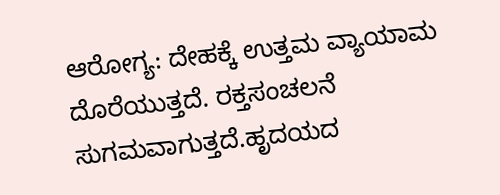ಆರೋಗ್ಯ: ದೇಹಕ್ಕೆ ಉತ್ತಮ ವ್ಯಾಯಾಮ ದೊರೆಯುತ್ತದೆ. ರಕ್ತಸಂಚಲನೆ ಸುಗಮವಾಗುತ್ತದೆ.ಹೃದಯದ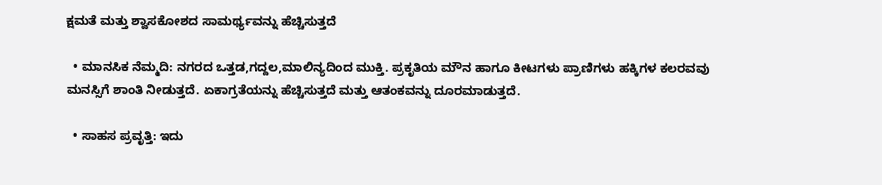ಕ್ಷಮತೆ ಮತ್ತು ಶ್ವಾಸಕೋಶದ ಸಾಮರ್ಥ್ಯವನ್ನು ಹೆಚ್ಚಿಸುತ್ತದೆ

  • ಮಾನಸಿಕ ನೆಮ್ಮದಿ: ನಗರದ ಒತ್ತಡ,ಗದ್ದಲ,ಮಾಲಿನ್ಯದಿಂದ ಮುಕ್ತಿ. ಪ್ರಕೃತಿಯ ಮೌನ ಹಾಗೂ ಕೀಟಗಳು ಪ್ರಾಣಿಗಳು ಹಕ್ಕಿಗಳ ಕಲರವವು ಮನಸ್ಸಿಗೆ ಶಾಂತಿ ನೀಡುತ್ತದೆ. ಏಕಾಗ್ರತೆಯನ್ನು ಹೆಚ್ಚಿಸುತ್ತದೆ ಮತ್ತು ಆತಂಕವನ್ನು ದೂರಮಾಡುತ್ತದೆ.

  • ಸಾಹಸ ಪ್ರವೃತ್ತಿ: ಇದು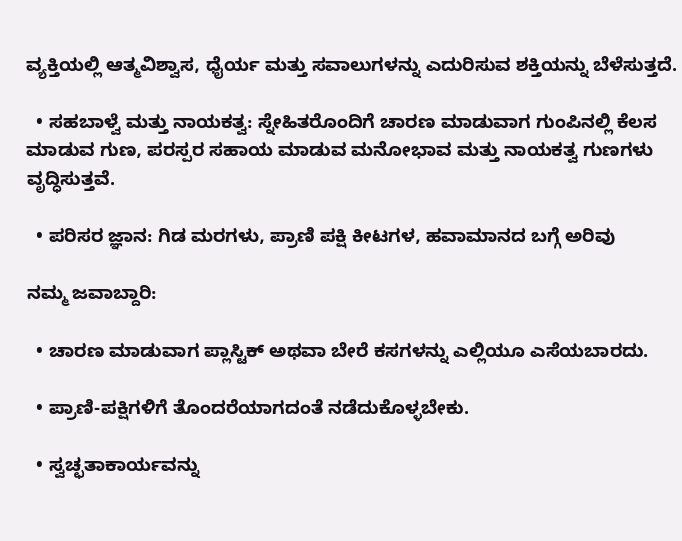ವ್ಯಕ್ತಿಯಲ್ಲಿ ಆತ್ಮವಿಶ್ವಾಸ, ಧೈರ್ಯ ಮತ್ತು ಸವಾಲುಗಳನ್ನು ಎದುರಿಸುವ ಶಕ್ತಿಯನ್ನು ಬೆಳೆಸುತ್ತದೆ.

  • ಸಹಬಾಳ್ವೆ ಮತ್ತು ನಾಯಕತ್ವ: ಸ್ನೇಹಿತರೊಂದಿಗೆ ಚಾರಣ ಮಾಡುವಾಗ ಗುಂಪಿನಲ್ಲಿ ಕೆಲಸ ಮಾಡುವ ಗುಣ, ಪರಸ್ಪರ ಸಹಾಯ ಮಾಡುವ ಮನೋಭಾವ ಮತ್ತು ನಾಯಕತ್ವ ಗುಣಗಳು ವೃದ್ಧಿಸುತ್ತವೆ.

  • ಪರಿಸರ ಜ್ಞಾನ: ಗಿಡ ಮರಗಳು, ಪ್ರಾಣಿ ಪಕ್ಷಿ ಕೀಟಗಳ, ಹವಾಮಾನದ ಬಗ್ಗೆ ಅರಿವು

ನಮ್ಮ ಜವಾಬ್ದಾರಿ:

  • ಚಾರಣ ಮಾಡುವಾಗ ಪ್ಲಾಸ್ಟಿಕ್ ಅಥವಾ ಬೇರೆ ಕಸಗಳನ್ನು ಎಲ್ಲಿಯೂ ಎಸೆಯಬಾರದು.

  • ಪ್ರಾಣಿ-ಪಕ್ಷಿಗಳಿಗೆ ತೊಂದರೆಯಾಗದಂತೆ ನಡೆದುಕೊಳ್ಳಬೇಕು.

  • ಸ್ವಚ್ಛತಾಕಾರ್ಯವನ್ನು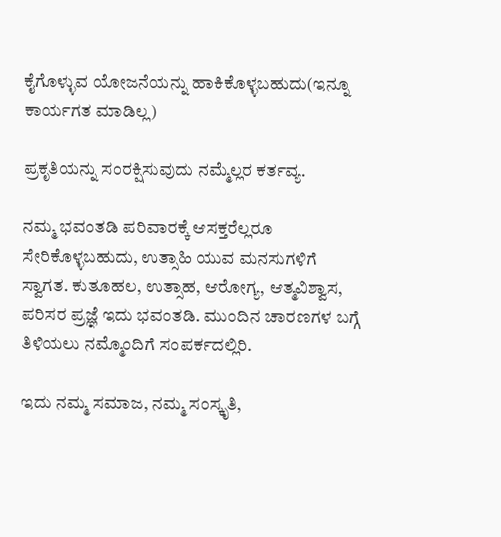ಕೈಗೊಳ್ಳುವ ಯೋಜನೆಯನ್ನು ಹಾಕಿಕೊಳ್ಳಬಹುದು(ಇನ್ನೂ ಕಾರ್ಯಗತ ಮಾಡಿಲ್ಲ)

ಪ್ರಕೃತಿಯನ್ನು ಸಂರಕ್ಷಿಸುವುದು ನಮ್ಮೆಲ್ಲರ ಕರ್ತವ್ಯ.

ನಮ್ಮ ಭವಂತಡಿ ಪರಿವಾರಕ್ಕೆ ಆಸಕ್ತರೆಲ್ಲರೂ ಸೇರಿಕೊಳ್ಳಬಹುದು, ಉತ್ಸಾಹಿ ಯುವ ಮನಸುಗಳಿಗೆ ಸ್ವಾಗತ. ಕುತೂಹಲ, ಉತ್ಸಾಹ, ಆರೋಗ್ಯ, ಆತ್ಮವಿಶ್ವಾಸ, ಪರಿಸರ ಪ್ರಜ್ಞೆ ಇದು ಭವಂತಡಿ. ಮುಂದಿನ ಚಾರಣಗಳ ಬಗ್ಗೆ ತಿಳಿಯಲು ನಮ್ಮೊಂದಿಗೆ ಸಂಪರ್ಕದಲ್ಲಿರಿ.

ಇದು ನಮ್ಮ ಸಮಾಜ, ನಮ್ಮ ಸಂಸ್ಕೃತಿ,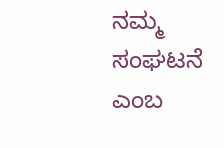ನಮ್ಮ ಸಂಘಟನೆ ಎಂಬ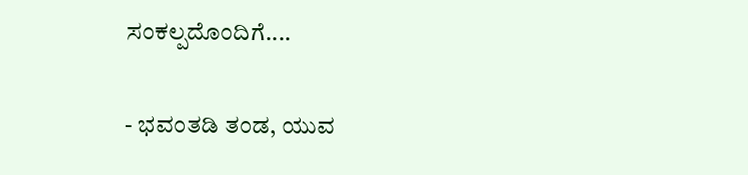ಸಂಕಲ್ಪದೊಂದಿಗೆ....

- ಭವಂತಡಿ ತಂಡ, ಯುವ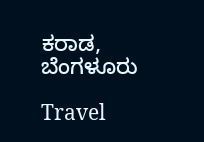ಕರಾಡ, ಬೆಂಗಳೂರು

Travel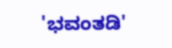'ಭವಂತಡಿ'